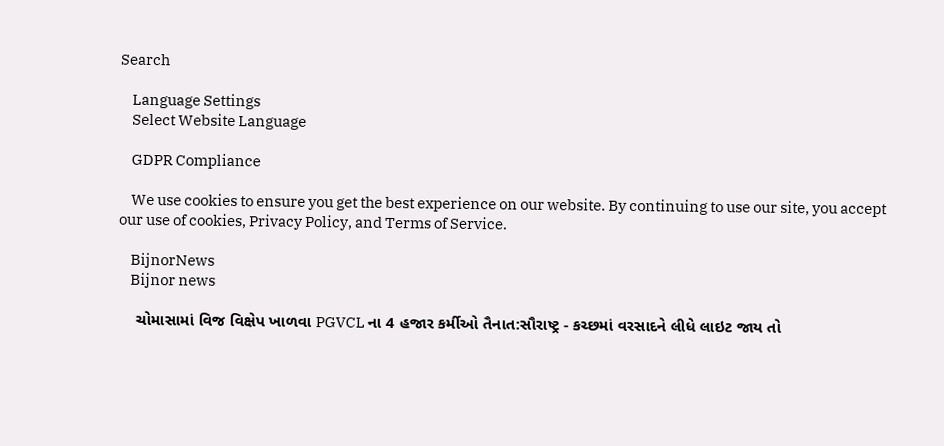Search

    Language Settings
    Select Website Language

    GDPR Compliance

    We use cookies to ensure you get the best experience on our website. By continuing to use our site, you accept our use of cookies, Privacy Policy, and Terms of Service.

    BijnorNews
    Bijnor news

    ચોમાસામાં વિજ વિક્ષેપ ખાળવા PGVCL ના 4 હજાર કર્મીઓ તૈનાત:સૌરાષ્ટ્ર - કચ્છમાં વરસાદને લીધે લાઇટ જાય તો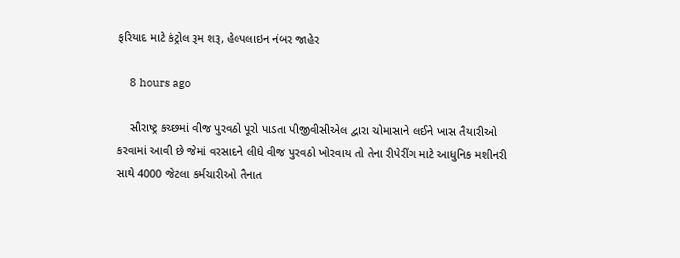ફરિયાદ માટે કંટ્રોલ રૂમ શરૂ, હેલ્પલાઇન નંબર જાહેર

    8 hours ago

    સૌરાષ્ટ્ર કચ્છમાં વીજ પુરવઠો પૂરો પાડતા પીજીવીસીએલ દ્વારા ચોમાસાને લઈને ખાસ તૈયારીઓ કરવામાં આવી છે જેમાં વરસાદને લીધે વીજ પુરવઠો ખોરવાય તો તેના રીપેરીંગ માટે આધુનિક મશીનરી સાથે 4000 જેટલા કર્મચારીઓ તૈનાત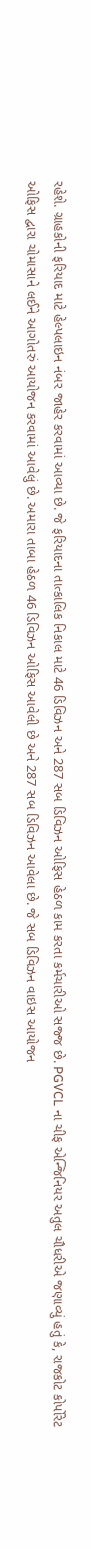રહેશે. ગ્રાહકોની ફરિયાદ માટે હેલ્પલાઇન નંબર જાહેર કરવામાં આવ્યા છે. જે ફરિયાદના તાત્કાલિક નિકાલ માટે 46 ડિવિઝન અને 287 સબ ડિવિઝન ઓફિસ હેઠળ કામ કરતા કર્મચારીઓ સજ્જ છે. PGVCL ના ચીફ એન્જિનિયર અતુલ ચૌધરીએ જણાવ્યું હતું કે, રાજકોટ કોર્પોરેટ ઓફિસ દ્વારા ચોમાસાને લઈને આગોતરું આયોજન કરવામાં આવેલું છે. અમારા તાબા હેઠળ 46 ડિવિઝન ઓફિસ આવેલી છે અને 287 સબ ડિવિઝન આવેલા છે. જે સબ ડિવિઝન વાઇસ આયોજન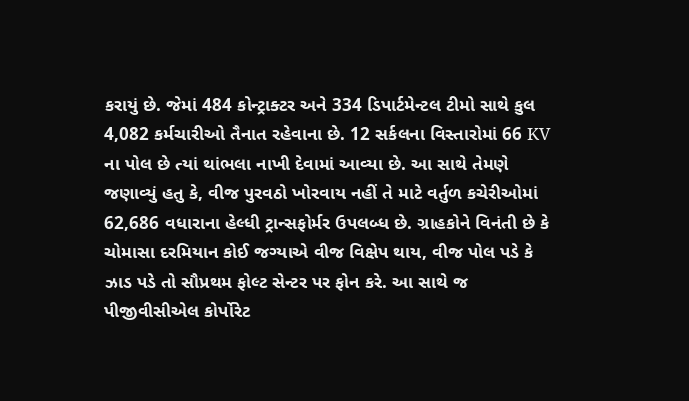કરાયું છે. જેમાં 484 કોન્ટ્રાક્ટર અને 334 ડિપાર્ટમેન્ટલ ટીમો સાથે કુલ 4,082 કર્મચારીઓ તૈનાત રહેવાના છે. 12 સર્કલના વિસ્તારોમાં 66 KV ના પોલ છે ત્યાં થાંભલા નાખી દેવામાં આવ્યા છે. આ સાથે તેમણે જણાવ્યું હતુ કે, વીજ પુરવઠો ખોરવાય નહીં તે માટે વર્તુળ કચેરીઓમાં 62,686 વધારાના હેલ્ધી ટ્રાન્સફોર્મર ઉપલબ્ધ છે. ગ્રાહકોને વિનંતી છે કે ચોમાસા દરમિયાન કોઈ જગ્યાએ વીજ વિક્ષેપ થાય, વીજ પોલ પડે કે ઝાડ પડે તો સૌપ્રથમ ફોલ્ટ સેન્ટર પર ફોન કરે. આ સાથે જ પીજીવીસીએલ કોર્પોરેટ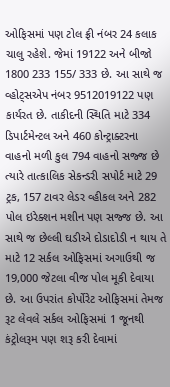ઓફિસમાં પણ ટોલ ફ્રી નંબર 24 કલાક ચાલુ રહેશે. જેમાં 19122 અને બીજો 1800 233 155/ 333 છે. આ સાથે જ વ્હોટ્સએપ નંબર 9512019122 પણ કાર્યરત છે. તાકીદની સ્થિતિ માટે 334 ડિપાર્ટમેન્ટલ અને 460 કોન્ટ્રાક્ટરના વાહનો મળી કુલ 794 વાહનો સજ્જ છે ત્યારે તાત્કાલિક સેકન્ડરી સપોર્ટ માટે 29 ટ્રક, 157 ટાવર લેડર વ્હીકલ અને 282 પોલ ઇરેક્શન મશીન પણ સજ્જ છે. આ સાથે જ છેલ્લી ઘડીએ દોડાદોડી ન થાય તે માટે 12 સર્કલ ઓફિસમાં અગાઉથી જ 19,000 જેટલા વીજ પોલ મૂકી દેવાયા છે. આ ઉપરાંત કોર્પોરેટ ઓફિસમાં તેમજ રૂટ લેવલે સર્કલ ઓફિસમાં 1 જૂનથી કંટ્રોલરૂમ પણ શરૂ કરી દેવામાં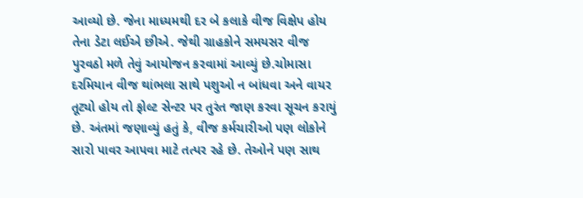આવ્યો છે. જેના માધ્યમથી દર બે કલાકે વીજ વિક્ષેપ હોય તેના ડેટા લઈએ છીએ. જેથી ગ્રાહકોને સમયસર વીજ પુરવઠો મળે તેવું આયોજન કરવામાં આવ્યું છે.ચોમાસા દરમિયાન વીજ થાંભલા સાથે પશુઓ ન બાંધવા અને વાયર તૂટ્યો હોય તો ફોલ્ટ સેન્ટર પર તુરંત જાણ કરવા સૂચન કરાયું છે. અંતમાં જણાવ્યું હતું કે, વીજ કર્મચારીઓ પણ લોકોને સારો પાવર આપવા માટે તત્પર રહે છે. તેઓને પણ સાથ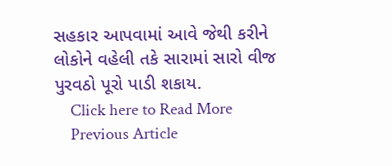સહકાર આપવામાં આવે જેથી કરીને લોકોને વહેલી તકે સારામાં સારો વીજ પુરવઠો પૂરો પાડી શકાય.
    Click here to Read More
    Previous Article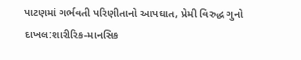પાટણમાં ગર્ભવતી પરિણીતાનો આપઘાત, પ્રેમી વિરુદ્ધ ગુનો દાખલ:શારીરિક-માનસિક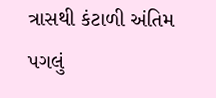ત્રાસથી કંટાળી અંતિમ પગલું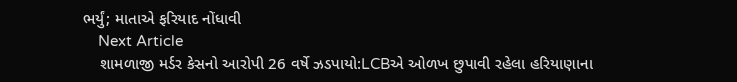ભર્યું; માતાએ ફરિયાદ નોંધાવી
    Next Article
    શામળાજી મર્ડર કેસનો આરોપી 26 વર્ષે ઝડપાયો:LCBએ ઓળખ છુપાવી રહેલા હરિયાણાના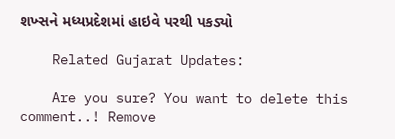શખ્સને મધ્યપ્રદેશમાં હાઇવે પરથી પકડ્યો

    Related Gujarat Updates:

    Are you sure? You want to delete this comment..! Remove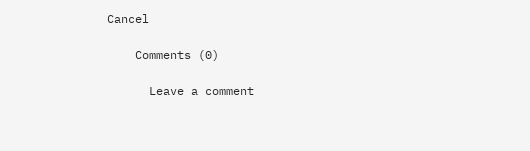Cancel

    Comments (0)

      Leave a comment